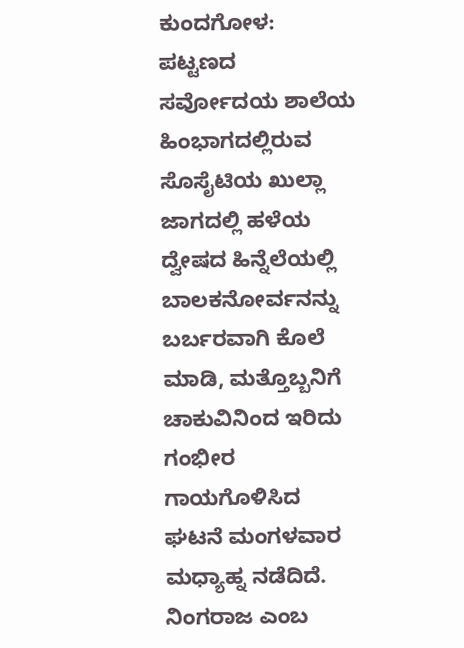ಕುಂದಗೋಳ: ಪಟ್ಟಣದ ಸರ್ವೋದಯ ಶಾಲೆಯ ಹಿಂಭಾಗದಲ್ಲಿರುವ ಸೊಸೈಟಿಯ ಖುಲ್ಲಾ ಜಾಗದಲ್ಲಿ ಹಳೆಯ ದ್ವೇಷದ ಹಿನ್ನೆಲೆಯಲ್ಲಿ ಬಾಲಕನೋರ್ವನನ್ನು ಬರ್ಬರವಾಗಿ ಕೊಲೆ ಮಾಡಿ, ಮತ್ತೊಬ್ಬನಿಗೆ ಚಾಕುವಿನಿಂದ ಇರಿದು ಗಂಭೀರ ಗಾಯಗೊಳಿಸಿದ ಘಟನೆ ಮಂಗಳವಾರ ಮಧ್ಯಾಹ್ನ ನಡೆದಿದೆ. ನಿಂಗರಾಜ ಎಂಬ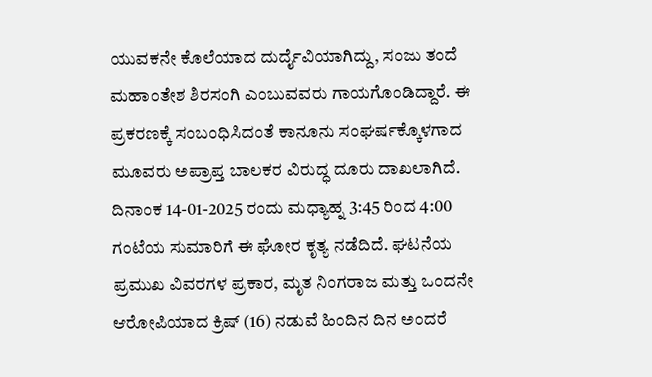ಯುವಕನೇ ಕೊಲೆಯಾದ ದುರ್ದೈವಿಯಾಗಿದ್ದು, ಸಂಜು ತಂದೆ ಮಹಾಂತೇಶ ಶಿರಸಂಗಿ ಎಂಬುವವರು ಗಾಯಗೊಂಡಿದ್ದಾರೆ. ಈ ಪ್ರಕರಣಕ್ಕೆ ಸಂಬಂಧಿಸಿದಂತೆ ಕಾನೂನು ಸಂಘರ್ಷಕ್ಕೊಳಗಾದ ಮೂವರು ಅಪ್ರಾಪ್ತ ಬಾಲಕರ ವಿರುದ್ಧ ದೂರು ದಾಖಲಾಗಿದೆ.
ದಿನಾಂಕ 14-01-2025 ರಂದು ಮಧ್ಯಾಹ್ನ 3:45 ರಿಂದ 4:00 ಗಂಟೆಯ ಸುಮಾರಿಗೆ ಈ ಘೋರ ಕೃತ್ಯ ನಡೆದಿದೆ. ಘಟನೆಯ ಪ್ರಮುಖ ವಿವರಗಳ ಪ್ರಕಾರ, ಮೃತ ನಿಂಗರಾಜ ಮತ್ತು ಒಂದನೇ ಆರೋಪಿಯಾದ ಕ್ರಿಷ್ (16) ನಡುವೆ ಹಿಂದಿನ ದಿನ ಅಂದರೆ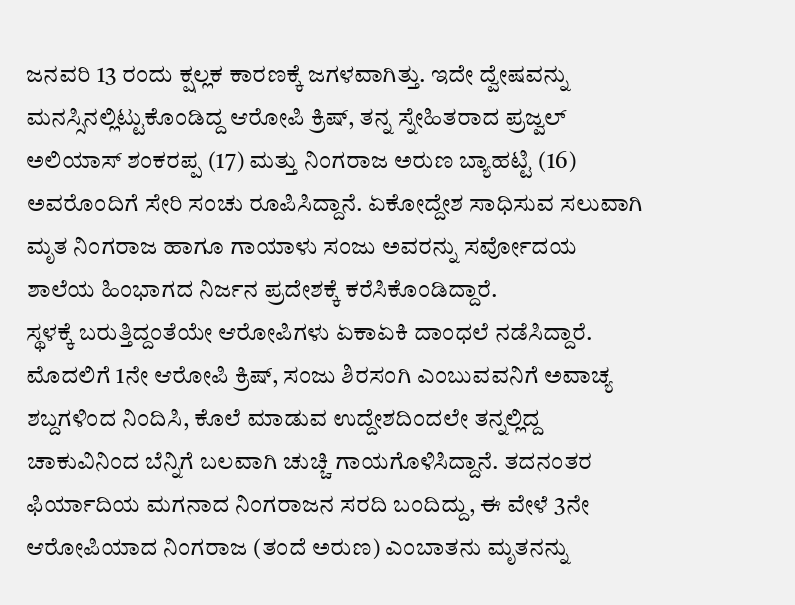ಜನವರಿ 13 ರಂದು ಕ್ಷಲ್ಲಕ ಕಾರಣಕ್ಕೆ ಜಗಳವಾಗಿತ್ತು. ಇದೇ ದ್ವೇಷವನ್ನು ಮನಸ್ಸಿನಲ್ಲಿಟ್ಟುಕೊಂಡಿದ್ದ ಆರೋಪಿ ಕ್ರಿಷ್, ತನ್ನ ಸ್ನೇಹಿತರಾದ ಪ್ರಜ್ವಲ್ ಅಲಿಯಾಸ್ ಶಂಕರಪ್ಪ (17) ಮತ್ತು ನಿಂಗರಾಜ ಅರುಣ ಬ್ಯಾಹಟ್ಟಿ (16) ಅವರೊಂದಿಗೆ ಸೇರಿ ಸಂಚು ರೂಪಿಸಿದ್ದಾನೆ. ಏಕೋದ್ದೇಶ ಸಾಧಿಸುವ ಸಲುವಾಗಿ ಮೃತ ನಿಂಗರಾಜ ಹಾಗೂ ಗಾಯಾಳು ಸಂಜು ಅವರನ್ನು ಸರ್ವೋದಯ ಶಾಲೆಯ ಹಿಂಭಾಗದ ನಿರ್ಜನ ಪ್ರದೇಶಕ್ಕೆ ಕರೆಸಿಕೊಂಡಿದ್ದಾರೆ.
ಸ್ಥಳಕ್ಕೆ ಬರುತ್ತಿದ್ದಂತೆಯೇ ಆರೋಪಿಗಳು ಏಕಾಏಕಿ ದಾಂಧಲೆ ನಡೆಸಿದ್ದಾರೆ. ಮೊದಲಿಗೆ 1ನೇ ಆರೋಪಿ ಕ್ರಿಷ್, ಸಂಜು ಶಿರಸಂಗಿ ಎಂಬುವವನಿಗೆ ಅವಾಚ್ಯ ಶಬ್ದಗಳಿಂದ ನಿಂದಿಸಿ, ಕೊಲೆ ಮಾಡುವ ಉದ್ದೇಶದಿಂದಲೇ ತನ್ನಲ್ಲಿದ್ದ ಚಾಕುವಿನಿಂದ ಬೆನ್ನಿಗೆ ಬಲವಾಗಿ ಚುಚ್ಚಿ ಗಾಯಗೊಳಿಸಿದ್ದಾನೆ. ತದನಂತರ ಫಿರ್ಯಾದಿಯ ಮಗನಾದ ನಿಂಗರಾಜನ ಸರದಿ ಬಂದಿದ್ದು, ಈ ವೇಳೆ 3ನೇ ಆರೋಪಿಯಾದ ನಿಂಗರಾಜ (ತಂದೆ ಅರುಣ) ಎಂಬಾತನು ಮೃತನನ್ನು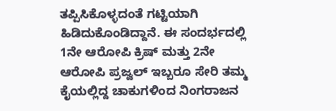ತಪ್ಪಿಸಿಕೊಳ್ಳದಂತೆ ಗಟ್ಟಿಯಾಗಿ ಹಿಡಿದುಕೊಂಡಿದ್ದಾನೆ. ಈ ಸಂದರ್ಭದಲ್ಲಿ 1ನೇ ಆರೋಪಿ ಕ್ರಿಷ್ ಮತ್ತು 2ನೇ ಆರೋಪಿ ಪ್ರಜ್ವಲ್ ಇಬ್ಬರೂ ಸೇರಿ ತಮ್ಮ ಕೈಯಲ್ಲಿದ್ದ ಚಾಕುಗಳಿಂದ ನಿಂಗರಾಜನ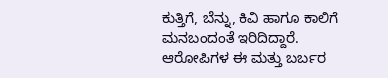ಕುತ್ತಿಗೆ, ಬೆನ್ನು, ಕಿವಿ ಹಾಗೂ ಕಾಲಿಗೆ ಮನಬಂದಂತೆ ಇರಿದಿದ್ದಾರೆ.
ಆರೋಪಿಗಳ ಈ ಮತ್ತು ಬರ್ಬರ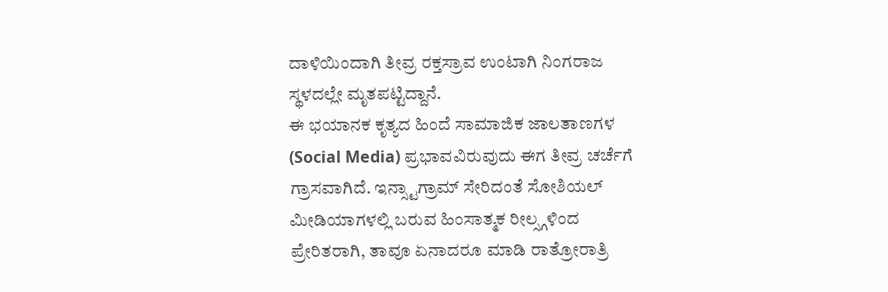ದಾಳಿಯಿಂದಾಗಿ ತೀವ್ರ ರಕ್ತಸ್ರಾವ ಉಂಟಾಗಿ ನಿಂಗರಾಜ ಸ್ಥಳದಲ್ಲೇ ಮೃತಪಟ್ಟಿದ್ದಾನೆ.
ಈ ಭಯಾನಕ ಕೃತ್ಯದ ಹಿಂದೆ ಸಾಮಾಜಿಕ ಜಾಲತಾಣಗಳ (Social Media) ಪ್ರಭಾವವಿರುವುದು ಈಗ ತೀವ್ರ ಚರ್ಚೆಗೆ ಗ್ರಾಸವಾಗಿದೆ. ಇನ್ಸ್ಟಾಗ್ರಾಮ್ ಸೇರಿದಂತೆ ಸೋಶಿಯಲ್ ಮೀಡಿಯಾಗಳಲ್ಲಿ ಬರುವ ಹಿಂಸಾತ್ಮಕ ರೀಲ್ಸ್ಗಳಿಂದ ಪ್ರೇರಿತರಾಗಿ, ತಾವೂ ಏನಾದರೂ ಮಾಡಿ ರಾತ್ರೋರಾತ್ರಿ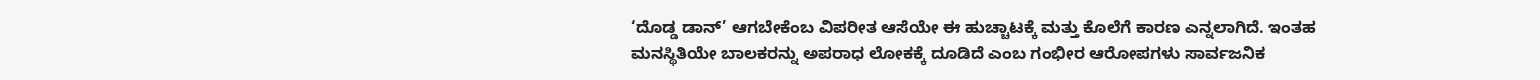‘ದೊಡ್ಡ ಡಾನ್’ ಆಗಬೇಕೆಂಬ ವಿಪರೀತ ಆಸೆಯೇ ಈ ಹುಚ್ಚಾಟಕ್ಕೆ ಮತ್ತು ಕೊಲೆಗೆ ಕಾರಣ ಎನ್ನಲಾಗಿದೆ. ಇಂತಹ ಮನಸ್ಥಿತಿಯೇ ಬಾಲಕರನ್ನು ಅಪರಾಧ ಲೋಕಕ್ಕೆ ದೂಡಿದೆ ಎಂಬ ಗಂಭೀರ ಆರೋಪಗಳು ಸಾರ್ವಜನಿಕ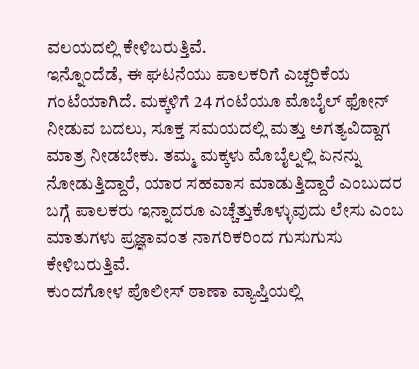ವಲಯದಲ್ಲಿ ಕೇಳಿಬರುತ್ತಿವೆ.
ಇನ್ನೊಂದೆಡೆ, ಈ ಘಟನೆಯು ಪಾಲಕರಿಗೆ ಎಚ್ಚರಿಕೆಯ ಗಂಟೆಯಾಗಿದೆ. ಮಕ್ಕಳಿಗೆ 24 ಗಂಟೆಯೂ ಮೊಬೈಲ್ ಫೋನ್ ನೀಡುವ ಬದಲು, ಸೂಕ್ತ ಸಮಯದಲ್ಲಿ ಮತ್ತು ಅಗತ್ಯವಿದ್ದಾಗ ಮಾತ್ರ ನೀಡಬೇಕು. ತಮ್ಮ ಮಕ್ಕಳು ಮೊಬೈಲ್ನಲ್ಲಿ ಏನನ್ನು ನೋಡುತ್ತಿದ್ದಾರೆ, ಯಾರ ಸಹವಾಸ ಮಾಡುತ್ತಿದ್ದಾರೆ ಎಂಬುದರ ಬಗ್ಗೆ ಪಾಲಕರು ಇನ್ನಾದರೂ ಎಚ್ಚೆತ್ತುಕೊಳ್ಳುವುದು ಲೇಸು ಎಂಬ ಮಾತುಗಳು ಪ್ರಜ್ಞಾವಂತ ನಾಗರಿಕರಿಂದ ಗುಸುಗುಸು ಕೇಳಿಬರುತ್ತಿವೆ.
ಕುಂದಗೋಳ ಪೊಲೀಸ್ ಠಾಣಾ ವ್ಯಾಪ್ತಿಯಲ್ಲಿ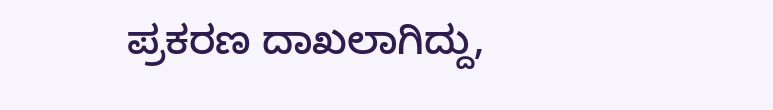ಪ್ರಕರಣ ದಾಖಲಾಗಿದ್ದು,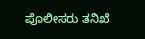ಪೊಲೀಸರು ತನಿಖೆ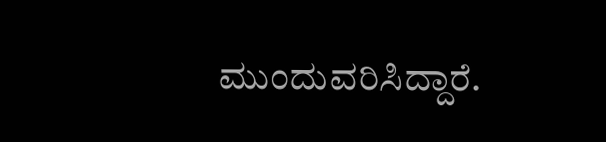ಮುಂದುವರಿಸಿದ್ದಾರೆ.